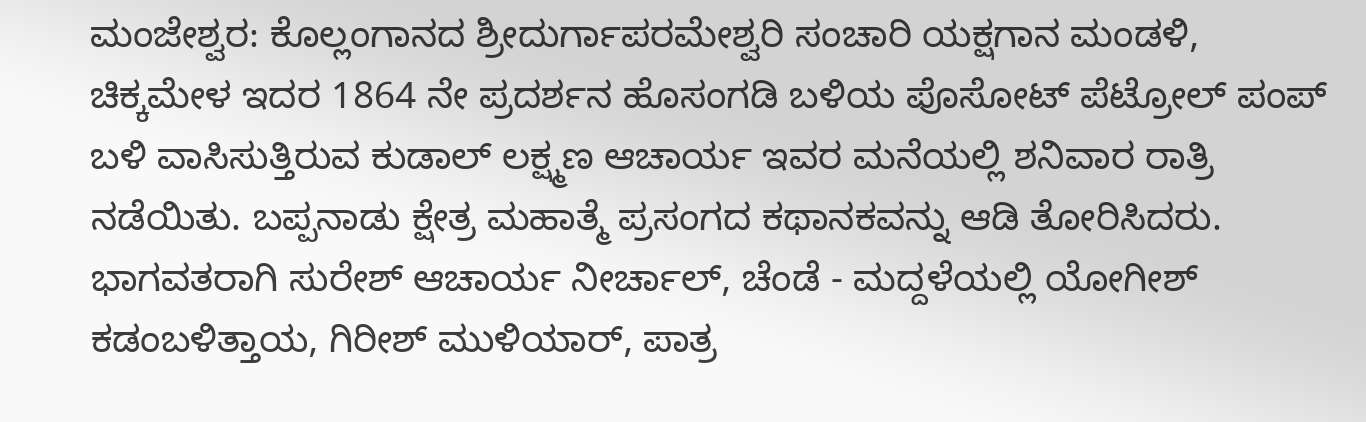ಮಂಜೇಶ್ವರ: ಕೊಲ್ಲಂಗಾನದ ಶ್ರೀದುರ್ಗಾಪರಮೇಶ್ವರಿ ಸಂಚಾರಿ ಯಕ್ಷಗಾನ ಮಂಡಳಿ, ಚಿಕ್ಕಮೇಳ ಇದರ 1864 ನೇ ಪ್ರದರ್ಶನ ಹೊಸಂಗಡಿ ಬಳಿಯ ಪೊಸೋಟ್ ಪೆಟ್ರೋಲ್ ಪಂಪ್ ಬಳಿ ವಾಸಿಸುತ್ತಿರುವ ಕುಡಾಲ್ ಲಕ್ಷ್ಮಣ ಆಚಾರ್ಯ ಇವರ ಮನೆಯಲ್ಲಿ ಶನಿವಾರ ರಾತ್ರಿ ನಡೆಯಿತು. ಬಪ್ಪನಾಡು ಕ್ಷೇತ್ರ ಮಹಾತ್ಮೆ ಪ್ರಸಂಗದ ಕಥಾನಕವನ್ನು ಆಡಿ ತೋರಿಸಿದರು. ಭಾಗವತರಾಗಿ ಸುರೇಶ್ ಆಚಾರ್ಯ ನೀರ್ಚಾಲ್, ಚೆಂಡೆ - ಮದ್ದಳೆಯಲ್ಲಿ ಯೋಗೀಶ್ ಕಡಂಬಳಿತ್ತಾಯ, ಗಿರೀಶ್ ಮುಳಿಯಾರ್, ಪಾತ್ರ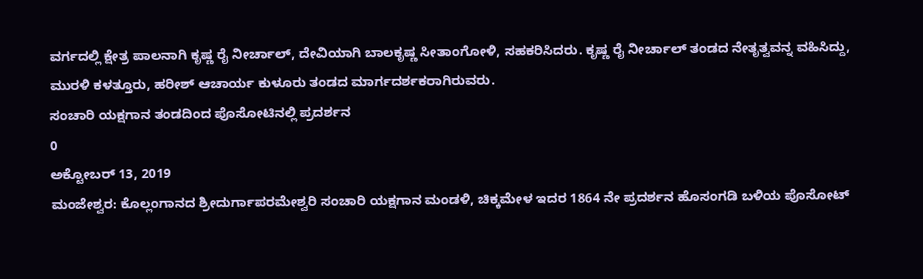ವರ್ಗದಲ್ಲಿ ಕ್ಷೇತ್ರ ಪಾಲನಾಗಿ ಕೃಷ್ಣ ರೈ ನೀರ್ಚಾಲ್, ದೇವಿಯಾಗಿ ಬಾಲಕೃಷ್ಣ ಸೀತಾಂಗೋಳಿ, ಸಹಕರಿಸಿದರು. ಕೃಷ್ಣ ರೈ ನೀರ್ಚಾಲ್ ತಂಡದ ನೇತೃತ್ವವನ್ನ ವಹಿಸಿದ್ದು, ಮುರಳಿ ಕಳತ್ತೂರು, ಹರೀಶ್ ಆಚಾರ್ಯ ಕುಳೂರು ತಂಡದ ಮಾರ್ಗದರ್ಶಕರಾಗಿರುವರು.
ಸಂಚಾರಿ ಯಕ್ಷಗಾನ ತಂಡದಿಂದ ಪೊಸೋಟಿನಲ್ಲಿ ಪ್ರದರ್ಶನ
0
ಅಕ್ಟೋಬರ್ 13, 2019
ಮಂಜೇಶ್ವರ: ಕೊಲ್ಲಂಗಾನದ ಶ್ರೀದುರ್ಗಾಪರಮೇಶ್ವರಿ ಸಂಚಾರಿ ಯಕ್ಷಗಾನ ಮಂಡಳಿ, ಚಿಕ್ಕಮೇಳ ಇದರ 1864 ನೇ ಪ್ರದರ್ಶನ ಹೊಸಂಗಡಿ ಬಳಿಯ ಪೊಸೋಟ್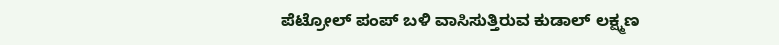ಪೆಟ್ರೋಲ್ ಪಂಪ್ ಬಳಿ ವಾಸಿಸುತ್ತಿರುವ ಕುಡಾಲ್ ಲಕ್ಷ್ಮಣ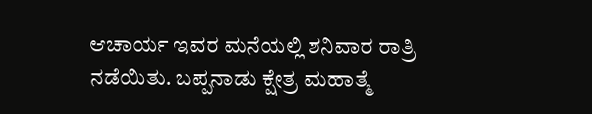ಆಚಾರ್ಯ ಇವರ ಮನೆಯಲ್ಲಿ ಶನಿವಾರ ರಾತ್ರಿ ನಡೆಯಿತು. ಬಪ್ಪನಾಡು ಕ್ಷೇತ್ರ ಮಹಾತ್ಮೆ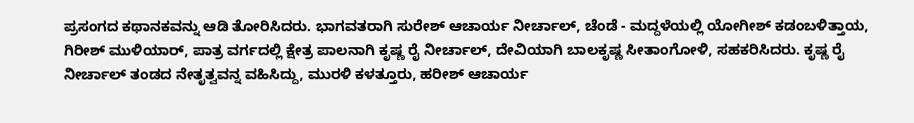ಪ್ರಸಂಗದ ಕಥಾನಕವನ್ನು ಆಡಿ ತೋರಿಸಿದರು. ಭಾಗವತರಾಗಿ ಸುರೇಶ್ ಆಚಾರ್ಯ ನೀರ್ಚಾಲ್, ಚೆಂಡೆ - ಮದ್ದಳೆಯಲ್ಲಿ ಯೋಗೀಶ್ ಕಡಂಬಳಿತ್ತಾಯ, ಗಿರೀಶ್ ಮುಳಿಯಾರ್, ಪಾತ್ರ ವರ್ಗದಲ್ಲಿ ಕ್ಷೇತ್ರ ಪಾಲನಾಗಿ ಕೃಷ್ಣ ರೈ ನೀರ್ಚಾಲ್, ದೇವಿಯಾಗಿ ಬಾಲಕೃಷ್ಣ ಸೀತಾಂಗೋಳಿ, ಸಹಕರಿಸಿದರು. ಕೃಷ್ಣ ರೈ ನೀರ್ಚಾಲ್ ತಂಡದ ನೇತೃತ್ವವನ್ನ ವಹಿಸಿದ್ದು, ಮುರಳಿ ಕಳತ್ತೂರು, ಹರೀಶ್ ಆಚಾರ್ಯ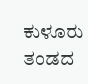ಕುಳೂರು ತಂಡದ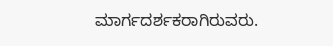ಮಾರ್ಗದರ್ಶಕರಾಗಿರುವರು.